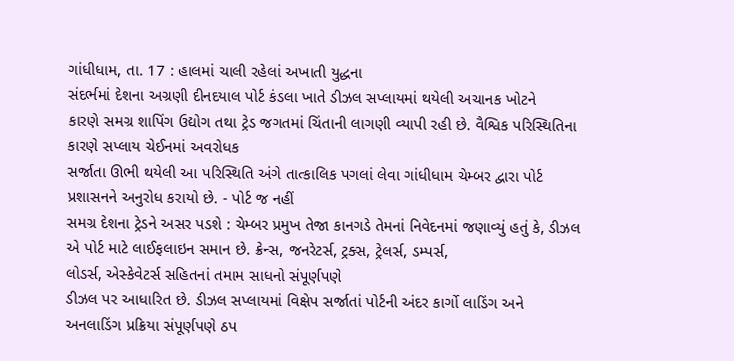ગાંધીધામ, તા. 17 : હાલમાં ચાલી રહેલાં અખાતી યુદ્ધના
સંદર્ભમાં દેશના અગ્રણી દીનદયાલ પોર્ટ કંડલા ખાતે ડીઝલ સપ્લાયમાં થયેલી અચાનક ખોટને
કારણે સમગ્ર શાપિંગ ઉદ્યોગ તથા ટ્રેડ જગતમાં ચિંતાની લાગણી વ્યાપી રહી છે. વૈશ્વિક પરિસ્થિતિના કારણે સપ્લાય ચેઈનમાં અવરોધક
સર્જાતા ઊભી થયેલી આ પરિસ્થિતિ અંગે તાત્કાલિક પગલાં લેવા ગાંધીધામ ચેમ્બર દ્વારા પોર્ટ
પ્રશાસનને અનુરોધ કરાયો છે. - પોર્ટ જ નહીં
સમગ્ર દેશના ટ્રેડને અસર પડશે : ચેમ્બર પ્રમુખ તેજા કાનગડે તેમનાં નિવેદનમાં જણાવ્યું હતું કે, ડીઝલ
એ પોર્ટ માટે લાઈફલાઇન સમાન છે. ક્રેન્સ, જનરેટર્સ, ટ્રક્સ, ટ્રેલર્સ, ડમ્પર્સ,
લોડર્સ, એસ્કેવેટર્સ સહિતનાં તમામ સાધનો સંપૂર્ણપણે
ડીઝલ પર આધારિત છે. ડીઝલ સપ્લાયમાં વિક્ષેપ સર્જાતાં પોર્ટની અંદર કાર્ગો લાડિંગ અને
અનલાડિંગ પ્રક્રિયા સંપૂર્ણપણે ઠપ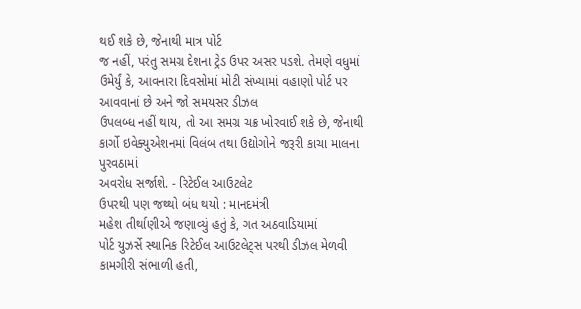થઈ શકે છે, જેનાથી માત્ર પોર્ટ
જ નહીં, પરંતુ સમગ્ર દેશના ટ્રેડ ઉપર અસર પડશે. તેમણે વધુમાં ઉમેર્યું કે, આવનારા દિવસોમાં મોટી સંખ્યામાં વહાણો પોર્ટ પર આવવાનાં છે અને જો સમયસર ડીઝલ
ઉપલબ્ધ નહીં થાય, તો આ સમગ્ર ચક્ર ખોરવાઈ શકે છે, જેનાથી કાર્ગો ઇવેક્યુએશનમાં વિલંબ તથા ઉદ્યોગોને જરૂરી કાચા માલના પુરવઠામાં
અવરોધ સર્જાશે. - રિટેઈલ આઉટલેટ
ઉપરથી પણ જથ્થો બંધ થયો : માનદમંત્રી
મહેશ તીર્થાણીએ જણાવ્યું હતું કે, ગત અઠવાડિયામાં
પોર્ટ યુઝર્સે સ્થાનિક રિટેઈલ આઉટલેટ્સ પરથી ડીઝલ મેળવી કામગીરી સંભાળી હતી,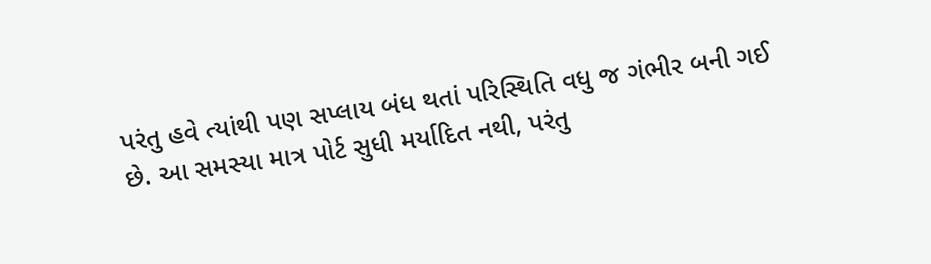પરંતુ હવે ત્યાંથી પણ સપ્લાય બંધ થતાં પરિસ્થિતિ વધુ જ ગંભીર બની ગઈ
છે. આ સમસ્યા માત્ર પોર્ટ સુધી મર્યાદિત નથી, પરંતુ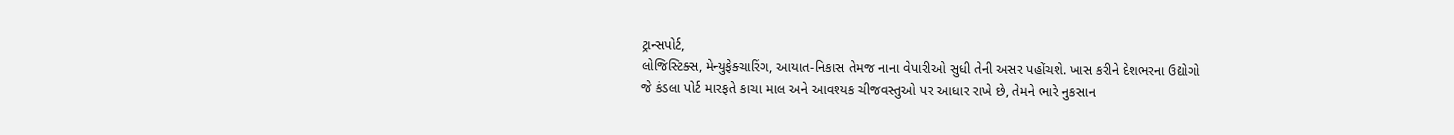ટ્રાન્સપોર્ટ,
લોજિસ્ટિક્સ, મેન્યુફેક્ચારિંગ, આયાત-નિકાસ તેમજ નાના વેપારીઓ સુધી તેની અસર પહોંચશે. ખાસ કરીને દેશભરના ઉદ્યોગો
જે કંડલા પોર્ટ મારફતે કાચા માલ અને આવશ્યક ચીજવસ્તુઓ પર આધાર રાખે છે, તેમને ભારે નુકસાન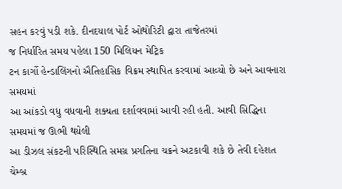સહન કરવું પડી શકે. દીનદયાલ પોર્ટ ઓથોરિટી દ્વારા તાજેતરમાં
જ નિર્ધારિત સમય પહેલા 150 મિલિયન મેટ્રિક
ટન કાર્ગો હેન્ડાલિંગનો ઐતિહાસિક વિક્રમ સ્થાપિત કરવામાં આવ્યો છે અને આવનારા સમયમાં
આ આંકડો વધુ વધવાની શક્યતા દર્શાવવામાં આવી રહી હતી. આવી સિદ્ધિના સમયમાં જ ઊભી થયેલી
આ ડીઝલ સંકટની પરિસ્થિતિ સમગ્ર પ્રગતિના ચક્રને અટકાવી શકે છે તેવી દહેશત ચેમ્બ્ર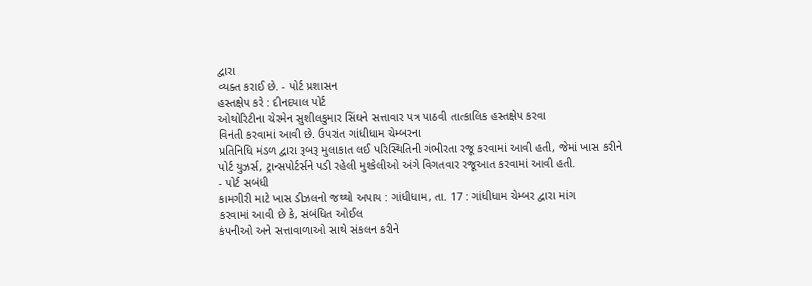દ્વારા
વ્યક્ત કરાઈ છે. - પોર્ટ પ્રશાસન
હસ્તક્ષેપ કરે : દીનદયાલ પોર્ટ
ઓથોરિટીના ચેરમેન સુશીલકુમાર સિંઘને સત્તાવાર પત્ર પાઠવી તાત્કાલિક હસ્તક્ષેપ કરવા
વિનંતી કરવામાં આવી છે. ઉપરાંત ગાંધીધામ ચેમ્બરના
પ્રતિનિધિ મંડળ દ્વારા રૂબરૂ મુલાકાત લઈ પરિસ્થિતિની ગંભીરતા રજૂ કરવામાં આવી હતી, જેમાં ખાસ કરીને પોર્ટ યુઝર્સ, ટ્રાન્સપોર્ટર્સને પડી રહેલી મુશ્કેલીઓ અંગે વિગતવાર રજૂઆત કરવામાં આવી હતી.
- પોર્ટ સબંધી
કામગીરી માટે ખાસ ડીઝલનો જથ્થો અપાય : ગાંધીધામ, તા. 17 : ગાંધીધામ ચેમ્બર દ્વારા માંગ
કરવામાં આવી છે કે, સંબંધિત ઓઈલ
કંપનીઓ અને સત્તાવાળાઓ સાથે સંકલન કરીને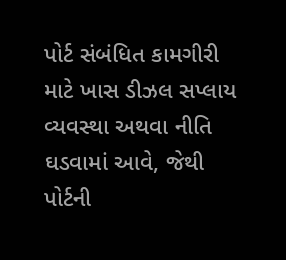પોર્ટ સંબંધિત કામગીરી માટે ખાસ ડીઝલ સપ્લાય
વ્યવસ્થા અથવા નીતિ ઘડવામાં આવે, જેથી પોર્ટની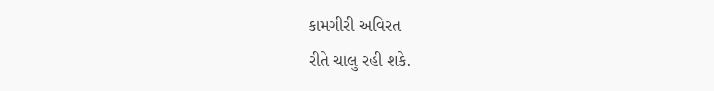કામગીરી અવિરત
રીતે ચાલુ રહી શકે.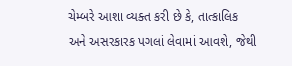ચેમ્બરે આશા વ્યક્ત કરી છે કે, તાત્કાલિક
અને અસરકારક પગલાં લેવામાં આવશે, જેથી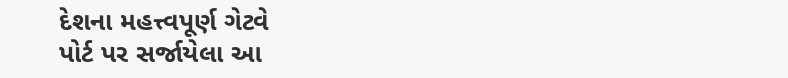દેશના મહત્ત્વપૂર્ણ ગેટવે
પોર્ટ પર સર્જાયેલા આ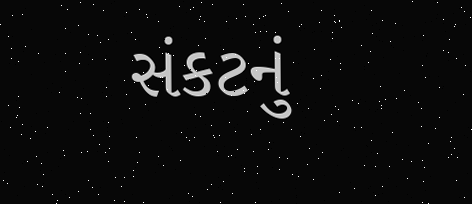સંકટનું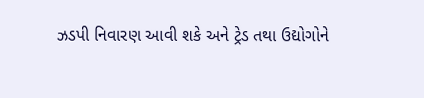ઝડપી નિવારણ આવી શકે અને ટ્રેડ તથા ઉદ્યોગોને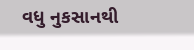વધુ નુકસાનથી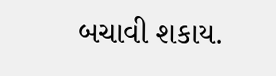બચાવી શકાય.